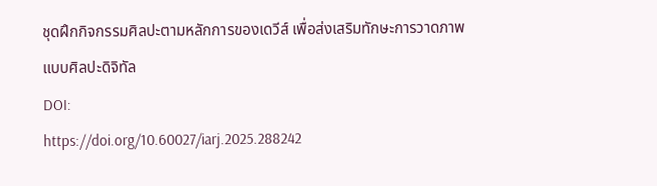ชุดฝึกกิจกรรมศิลปะตามหลักการของเดวีส์ เพื่อส่งเสริมทักษะการวาดภาพแบบศิลปะดิจิทัล
DOI:
https://doi.org/10.60027/iarj.2025.288242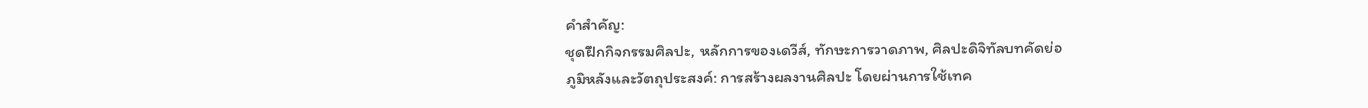คำสำคัญ:
ชุดฝึกกิจกรรมศิลปะ, หลักการของเดวีส์, ทักษะการวาดภาพ, ศิลปะดิจิทัลบทคัดย่อ
ภูมิหลังและวัตถุประสงค์: การสร้างผลงานศิลปะ โดยผ่านการใช้เทค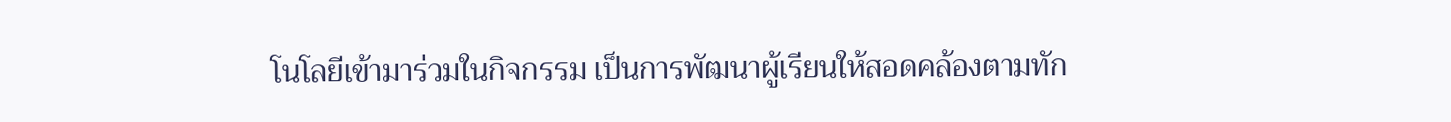โนโลยีเข้ามาร่วมในกิจกรรม เป็นการพัฒนาผู้เรียนให้สอดคล้องตามทัก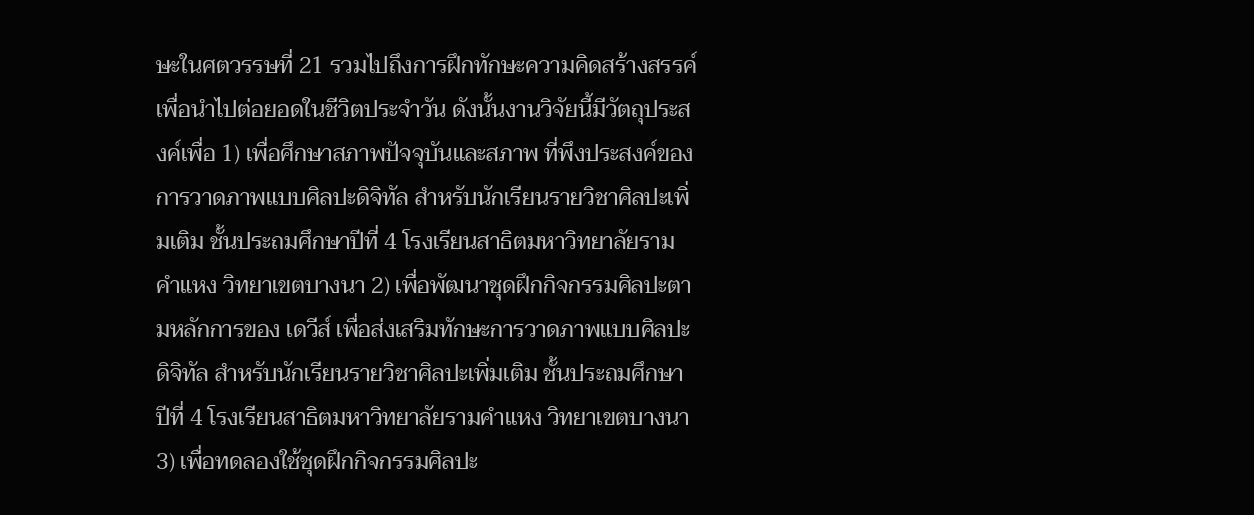ษะในศตวรรษที่ 21 รวมไปถึงการฝึกทักษะความคิดสร้างสรรค์ เพื่อนำไปต่อยอดในชีวิตประจำวัน ดังนั้นงานวิจัยนี้มีวัตถุประสงค์เพื่อ 1) เพื่อศึกษาสภาพปัจจุบันและสภาพ ที่พึงประสงค์ของการวาดภาพแบบศิลปะดิจิทัล สำหรับนักเรียนรายวิชาศิลปะเพิ่มเติม ชั้นประถมศึกษาปีที่ 4 โรงเรียนสาธิตมหาวิทยาลัยรามคำแหง วิทยาเขตบางนา 2) เพื่อพัฒนาชุดฝึกกิจกรรมศิลปะตามหลักการของ เดวีส์ เพื่อส่งเสริมทักษะการวาดภาพแบบศิลปะดิจิทัล สำหรับนักเรียนรายวิชาศิลปะเพิ่มเติม ชั้นประถมศึกษาปีที่ 4 โรงเรียนสาธิตมหาวิทยาลัยรามคำแหง วิทยาเขตบางนา 3) เพื่อทดลองใช้ชุดฝึกกิจกรรมศิลปะ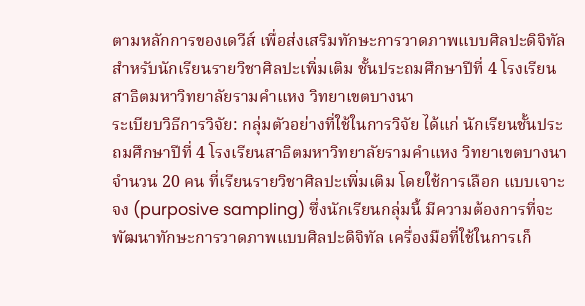ตามหลักการของเดวีส์ เพื่อส่งเสริมทักษะการวาดภาพแบบศิลปะดิจิทัล สำหรับนักเรียนรายวิชาศิลปะเพิ่มเติม ชั้นประถมศึกษาปีที่ 4 โรงเรียนสาธิตมหาวิทยาลัยรามคำแหง วิทยาเขตบางนา
ระเบียบวิธีการวิจัย: กลุ่มตัวอย่างที่ใช้ในการวิจัย ได้แก่ นักเรียนชั้นประถมศึกษาปีที่ 4 โรงเรียนสาธิตมหาวิทยาลัยรามคำแหง วิทยาเขตบางนา จำนวน 20 คน ที่เรียนรายวิชาศิลปะเพิ่มเติม โดยใช้การเลือก แบบเจาะจง (purposive sampling) ซึ่งนักเรียนกลุ่มนี้ มีความต้องการที่จะพัฒนาทักษะการวาดภาพแบบศิลปะดิจิทัล เครื่องมือที่ใช้ในการเก็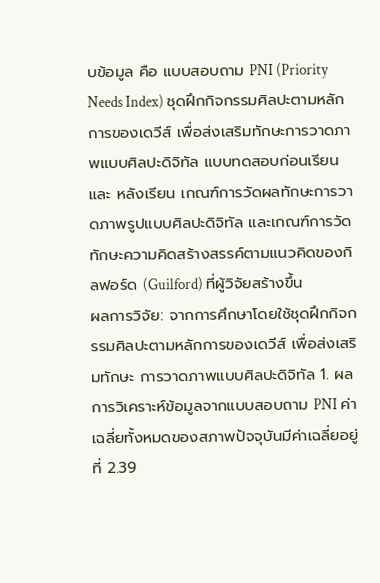บข้อมูล คือ แบบสอบถาม PNI (Priority Needs Index) ชุดฝึกกิจกรรมศิลปะตามหลักการของเดวีส์ เพื่อส่งเสริมทักษะการวาดภาพแบบศิลปะดิจิทัล แบบทดสอบก่อนเรียนและ หลังเรียน เกณฑ์การวัดผลทักษะการวาดภาพรูปแบบศิลปะดิจิทัล และเกณฑ์การวัดทักษะความคิดสร้างสรรค์ตามแนวคิดของกิลฟอร์ด (Guilford) ที่ผู้วิจัยสร้างขึ้น
ผลการวิจัย: จากการศึกษาโดยใช้ชุดฝึกกิจกรรมศิลปะตามหลักการของเดวีส์ เพื่อส่งเสริมทักษะ การวาดภาพแบบศิลปะดิจิทัล 1. ผลการวิเคราะห์ข้อมูลจากแบบสอบถาม PNI ค่าเฉลี่ยทั้งหมดของสภาพปัจจุบันมีค่าเฉลี่ยอยู่ที่ 2.39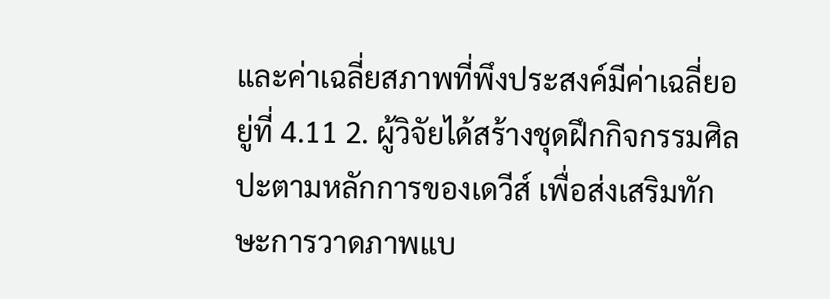และค่าเฉลี่ยสภาพที่พึงประสงค์มีค่าเฉลี่ยอยู่ที่ 4.11 2. ผู้วิจัยได้สร้างชุดฝึกกิจกรรมศิลปะตามหลักการของเดวีส์ เพื่อส่งเสริมทักษะการวาดภาพแบ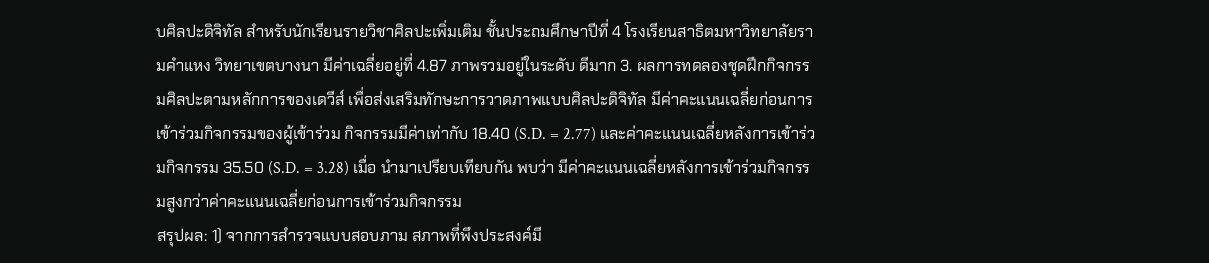บศิลปะดิจิทัล สำหรับนักเรียนรายวิชาศิลปะเพิ่มเติม ชั้นประถมศึกษาปีที่ 4 โรงเรียนสาธิตมหาวิทยาลัยรามคำแหง วิทยาเขตบางนา มีค่าเฉลี่ยอยู่ที่ 4.87 ภาพรวมอยู่ในระดับ ดีมาก 3. ผลการทดลองชุดฝึกกิจกรรมศิลปะตามหลักการของเดวีส์ เพื่อส่งเสริมทักษะการวาดภาพแบบศิลปะดิจิทัล มีค่าคะแนนเฉลี่ยก่อนการเข้าร่วมกิจกรรมของผู้เข้าร่วม กิจกรรมมีค่าเท่ากับ 18.40 (S.D. = 2.77) และค่าคะแนนเฉลี่ยหลังการเข้าร่วมกิจกรรม 35.50 (S.D. = 3.28) เมื่อ นำมาเปรียบเทียบกัน พบว่า มีค่าคะแนนเฉลี่ยหลังการเข้าร่วมกิจกรรมสูงกว่าค่าคะแนนเฉลี่ยก่อนการเข้าร่วมกิจกรรม
สรุปผล: 1) จากการสำรวจแบบสอบภาม สภาพที่พึงประสงค์มี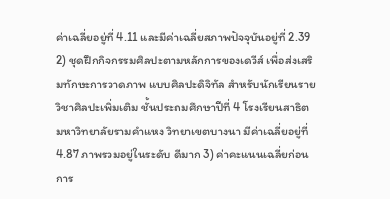ค่าเฉลี่ยอยู่ที่ 4.11 และมีค่าเฉลี่ยสภาพปัจจุบันอยู่ที่ 2.39 2) ชุดฝึกกิจกรรมศิลปะตามหลักการของเดวีส์ เพื่อส่งเสริมทักษะการวาดภาพ แบบศิลปะดิจิทัล สำหรับนักเรียนรายวิชาศิลปะเพิ่มเติม ชั้นประถมศึกษาปีที่ 4 โรงเรียนสาธิตมหาวิทยาลัยรามคำแหง วิทยาเขตบางนา มีค่าเฉลี่ยอยู่ที่ 4.87 ภาพรวมอยู่ในระดับ ดีมาก 3) ค่าคะแนนเฉลี่ยก่อน การ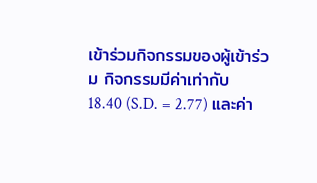เข้าร่วมกิจกรรมของผู้เข้าร่วม กิจกรรมมีค่าเท่ากับ 18.40 (S.D. = 2.77) และค่า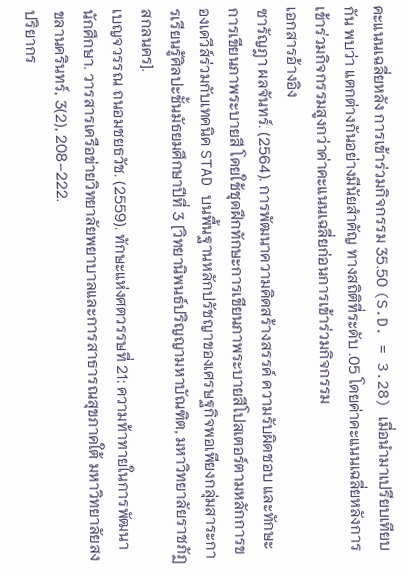คะแนนเฉลี่ยหลัง การเข้าร่วมกิจกรรม 35.50 (S.D. = 3.28) เมื่อนำมาเปรียบเทียบกัน พบว่า แตกต่างกันอย่างมีนัยสำคัญ ทางสถิติที่ระดับ .05 โดยค่าคะแนนเฉลี่ยหลังการเข้าร่วมกิจกรรมสูงกว่าค่าคะแนนเฉลี่ยก่อนการเข้าร่วมกิจกรรม
เอกสารอ้างอิง
ซารัญฎา ผลจันทร์. (2564). การพัฒนาความคิดสร้างสรรค์ ความรับผิดชอบ และทักษะการเขียนภาพระบายสี โดยใช้ชุดฝึกทักษะการเขียนภาพระบายสีโปสเตอร์ตามหลักการของเดวีส์ร่วมกับเทคนิค STAD บนพื้นฐานหลักปรัชญาของเศรษฐกิจพอเพียงกลุ่มสาระการเรียนรู้ศิลปะชั้นมัธยมศึกษาปีที่ 3 [วิทยานิพนธ์ปริญญามหาบัณฑิต, มหาวิทยาลัยราชภัฏสกลนคร].
เบญจวรรณ ถนอมชยธวัช. (2559). ทักษะแห่งศตวรรษที่ 21: ความท้าทายในการพัฒนานักศึกษา. วารสารเครือข่ายวิทยาลัยพยาบาลและการสาธารณสุขภาคใต้ มหาวิทยาลัยสงขลานครินทร์, 3(2), 208–222.
ปริยากร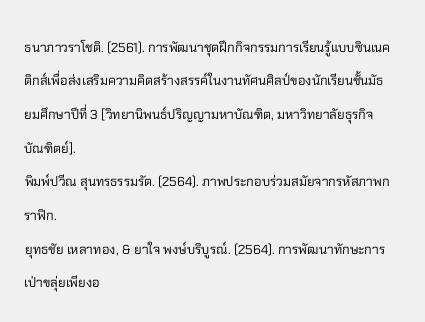ธนาภาวราโชติ. (2561). การพัฒนาชุดฝึกกิจกรรมการเรียนรู้แบบซินเนคติกส์เพื่อส่งเสริมความคิดสร้างสรรค์ในงานทัศนศิลป์ของนักเรียนชั้นมัธยมศึกษาปีที่ 3 [วิทยานิพนธ์ปริญญามหาบัณฑิต, มหาวิทยาลัยธุรกิจบัณฑิตย์].
พิมพ์ปวีณ สุนทรธรรมรัต. (2564). ภาพประกอบร่วมสมัยจากรหัสภาพกราฟิก.
ยุทธชัย เหลาทอง, & ยาใจ พงษ์บริบูรณ์. (2564). การพัฒนาทักษะการเป่าขลุ่ยเพียงอ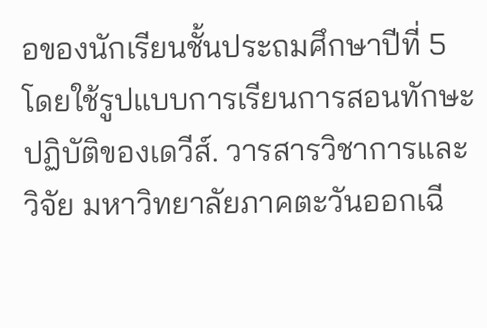อของนักเรียนชั้นประถมศึกษาปีที่ 5 โดยใช้รูปแบบการเรียนการสอนทักษะปฏิบัติของเดวีส์. วารสารวิชาการและวิจัย มหาวิทยาลัยภาคตะวันออกเฉี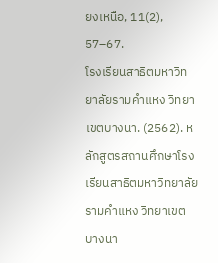ยงเหนือ, 11(2), 57–67.
โรงเรียนสาธิตมหาวิทยาลัยรามคำแหง วิทยาเขตบางนา. (2562). หลักสูตรสถานศึกษาโรงเรียนสาธิตมหาวิทยาลัยรามคำแหง วิทยาเขตบางนา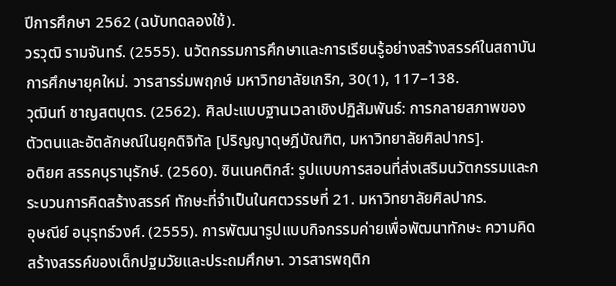ปีการศึกษา 2562 (ฉบับทดลองใช้).
วรวุฒิ รามจันทร์. (2555). นวัตกรรมการศึกษาและการเรียนรู้อย่างสร้างสรรค์ในสถาบันการศึกษายุคใหม่. วารสารร่มพฤกษ์ มหาวิทยาลัยเกริก, 30(1), 117–138.
วุฒินท์ ชาญสตบุตร. (2562). ศิลปะแบบฐานเวลาเชิงปฏิสัมพันธ์: การกลายสภาพของตัวตนและอัตลักษณ์ในยุคดิจิทัล [ปริญญาดุษฎีบัณฑิต, มหาวิทยาลัยศิลปากร].
อติยศ สรรคบุรานุรักษ์. (2560). ซินเนคติกส์: รูปแบบการสอนที่ส่งเสริมนวัตกรรมและกระบวนการคิดสร้างสรรค์ ทักษะที่จำเป็นในศตวรรษที่ 21. มหาวิทยาลัยศิลปากร.
อุษณีย์ อนุรุทธ์วงศ์. (2555). การพัฒนารูปแบบกิจกรรมค่ายเพื่อพัฒนาทักษะ ความคิดสร้างสรรค์ของเด็กปฐมวัยและประถมศึกษา. วารสารพฤติก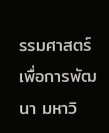รรมศาสตร์เพื่อการพัฒนา มหาวิ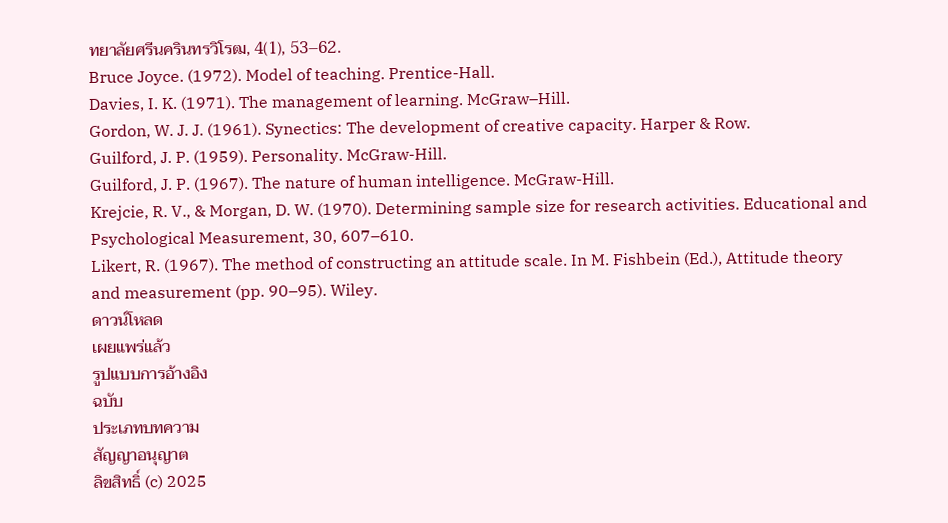ทยาลัยศรีนครินทรวิโรฒ, 4(1), 53–62.
Bruce Joyce. (1972). Model of teaching. Prentice-Hall.
Davies, I. K. (1971). The management of learning. McGraw–Hill.
Gordon, W. J. J. (1961). Synectics: The development of creative capacity. Harper & Row.
Guilford, J. P. (1959). Personality. McGraw-Hill.
Guilford, J. P. (1967). The nature of human intelligence. McGraw-Hill.
Krejcie, R. V., & Morgan, D. W. (1970). Determining sample size for research activities. Educational and Psychological Measurement, 30, 607–610.
Likert, R. (1967). The method of constructing an attitude scale. In M. Fishbein (Ed.), Attitude theory and measurement (pp. 90–95). Wiley.
ดาวน์โหลด
เผยแพร่แล้ว
รูปแบบการอ้างอิง
ฉบับ
ประเภทบทความ
สัญญาอนุญาต
ลิขสิทธิ์ (c) 2025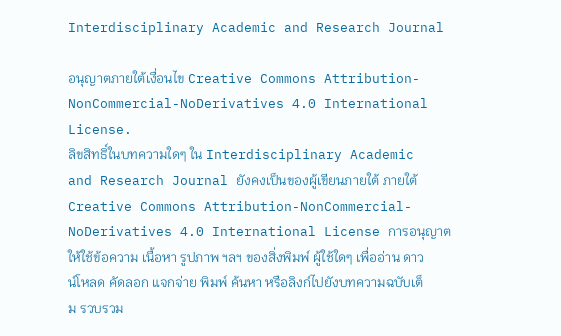Interdisciplinary Academic and Research Journal

อนุญาตภายใต้เงื่อนไข Creative Commons Attribution-NonCommercial-NoDerivatives 4.0 International License.
ลิขสิทธิ์ในบทความใดๆ ใน Interdisciplinary Academic and Research Journal ยังคงเป็นของผู้เขียนภายใต้ ภายใต้ Creative Commons Attribution-NonCommercial-NoDerivatives 4.0 International License การอนุญาตให้ใช้ข้อความ เนื้อหา รูปภาพ ฯลฯ ของสิ่งพิมพ์ ผู้ใช้ใดๆ เพื่ออ่าน ดาวน์โหลด คัดลอก แจกจ่าย พิมพ์ ค้นหา หรือลิงก์ไปยังบทความฉบับเต็ม รวบรวม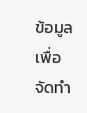ข้อมูลเพื่อจัดทำ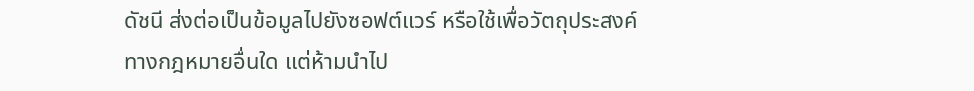ดัชนี ส่งต่อเป็นข้อมูลไปยังซอฟต์แวร์ หรือใช้เพื่อวัตถุประสงค์ทางกฎหมายอื่นใด แต่ห้ามนำไป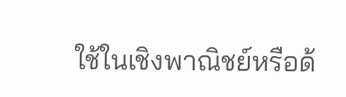ใช้ในเชิงพาณิชย์หรือด้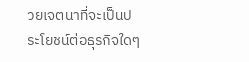วยเจตนาที่จะเป็นประโยชน์ต่อธุรกิจใดๆ